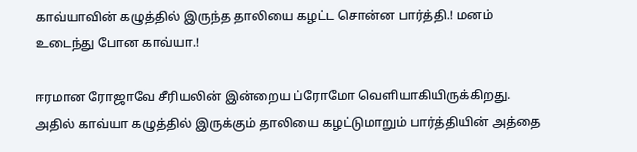காவ்யாவின் கழுத்தில் இருந்த தாலியை கழட்ட சொன்ன பார்த்தி.! மனம் உடைந்து போன காவ்யா.!

ஈரமான ரோஜாவே சீரியலின் இன்றைய ப்ரோமோ வெளியாகியிருக்கிறது. அதில் காவ்யா கழுத்தில் இருக்கும் தாலியை கழட்டுமாறும் பார்த்தியின் அத்தை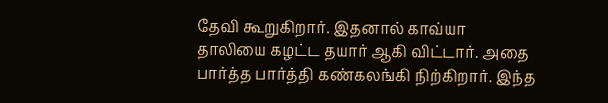தேவி கூறுகிறார். இதனால் காவ்யா தாலியை கழட்ட தயார் ஆகி விட்டார். அதை பார்த்த பார்த்தி கண்கலங்கி நிற்கிறார். இந்த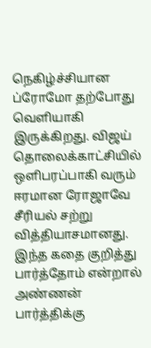நெகிழ்ச்சியான ப்ரோமோ தற்போது வெளியாகி இருக்கிறது. விஜய் தொலைக்காட்சியில் ஒளிபரப்பாகி வரும் ஈரமான ரோஜாவே சீரியல் சற்று வித்தியாசமானது. இந்த கதை குறித்து பார்த்தோம் என்றால் அண்ணன் பார்த்திக்கு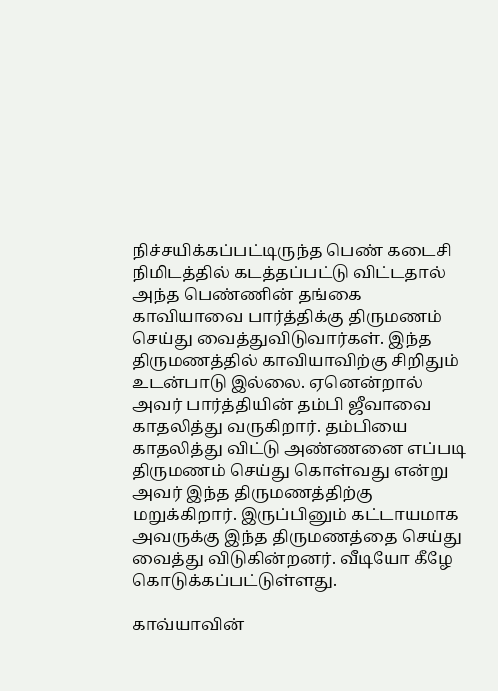நிச்சயிக்கப்பட்டிருந்த பெண் கடைசி நிமிடத்தில் கடத்தப்பட்டு விட்டதால் அந்த பெண்ணின் தங்கை காவியாவை பார்த்திக்கு திருமணம் செய்து வைத்துவிடுவார்கள். இந்த திருமணத்தில் காவியாவிற்கு சிறிதும் உடன்பாடு இல்லை. ஏனென்றால் அவர் பார்த்தியின் தம்பி ஜீவாவை காதலித்து வருகிறார். தம்பியை காதலித்து விட்டு அண்ணனை எப்படி திருமணம் செய்து கொள்வது என்று அவர் இந்த திருமணத்திற்கு மறுக்கிறார். இருப்பினும் கட்டாயமாக அவருக்கு இந்த திருமணத்தை செய்து வைத்து விடுகின்றனர். வீடியோ கீழே கொடுக்கப்பட்டுள்ளது.

காவ்யாவின்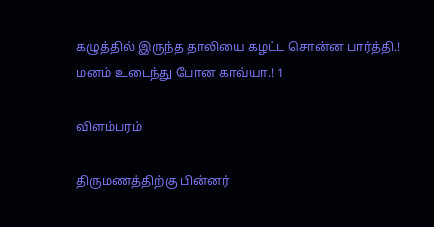கழுத்தில் இருந்த தாலியை கழட்ட சொன்ன பார்த்தி.! மனம் உடைந்து போன காவ்யா.! 1

விளம்பரம்

திருமணத்திற்கு பின்னர்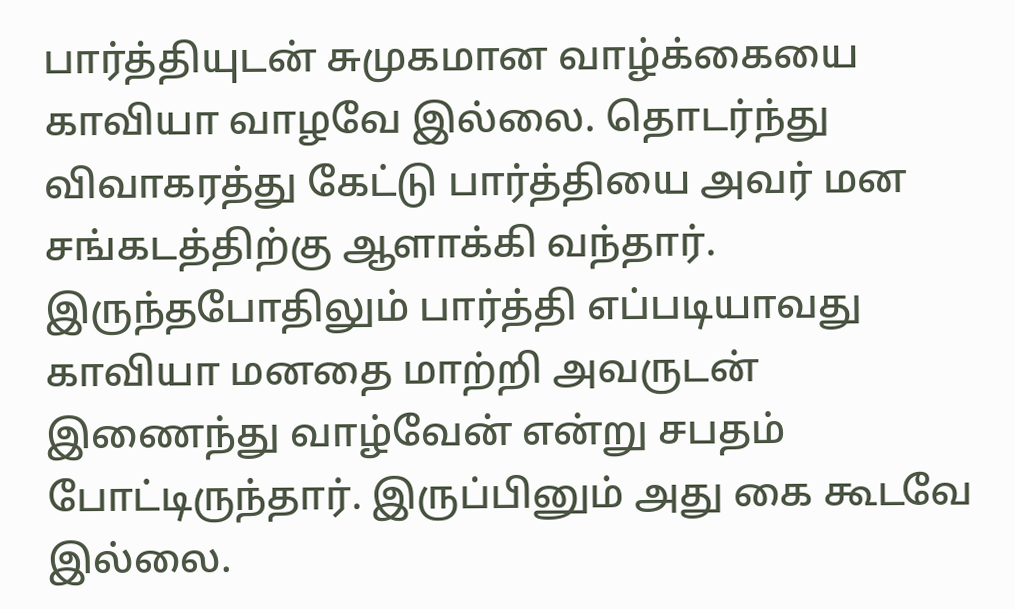பார்த்தியுடன் சுமுகமான வாழ்க்கையை காவியா வாழவே இல்லை. தொடர்ந்து விவாகரத்து கேட்டு பார்த்தியை அவர் மன சங்கடத்திற்கு ஆளாக்கி வந்தார். இருந்தபோதிலும் பார்த்தி எப்படியாவது காவியா மனதை மாற்றி அவருடன் இணைந்து வாழ்வேன் என்று சபதம் போட்டிருந்தார். இருப்பினும் அது கை கூடவே இல்லை.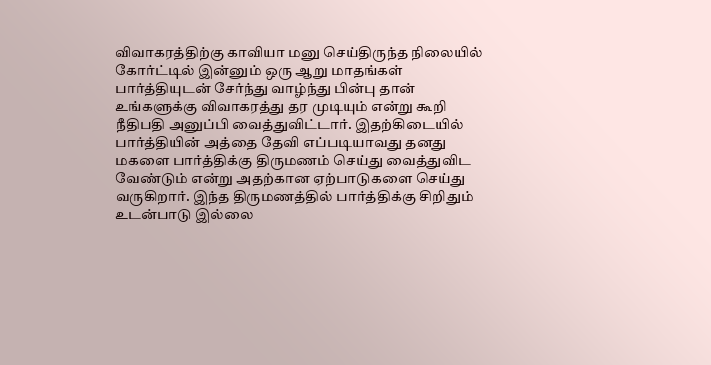விவாகரத்திற்கு காவியா மனு செய்திருந்த நிலையில் கோர்ட்டில் இன்னும் ஒரு ஆறு மாதங்கள் பார்த்தியுடன் சேர்ந்து வாழ்ந்து பின்பு தான் உங்களுக்கு விவாகரத்து தர முடியும் என்று கூறி நீதிபதி அனுப்பி வைத்துவிட்டார். இதற்கிடையில் பார்த்தியின் அத்தை தேவி எப்படியாவது தனது மகளை பார்த்திக்கு திருமணம் செய்து வைத்துவிட வேண்டும் என்று அதற்கான ஏற்பாடுகளை செய்து வருகிறார். இந்த திருமணத்தில் பார்த்திக்கு சிறிதும் உடன்பாடு இல்லை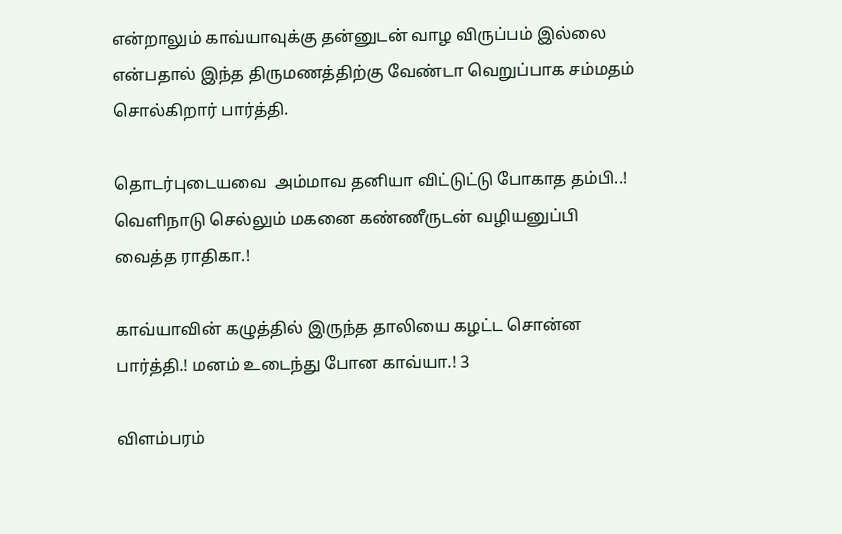என்றாலும் காவ்யாவுக்கு தன்னுடன் வாழ விருப்பம் இல்லை என்பதால் இந்த திருமணத்திற்கு வேண்டா வெறுப்பாக சம்மதம் சொல்கிறார் பார்த்தி.

தொடர்புடையவை  அம்மாவ தனியா விட்டுட்டு போகாத தம்பி..! வெளிநாடு செல்லும் மகனை கண்ணீருடன் வழியனுப்பி வைத்த ராதிகா.!

காவ்யாவின் கழுத்தில் இருந்த தாலியை கழட்ட சொன்ன பார்த்தி.! மனம் உடைந்து போன காவ்யா.! 3

விளம்பரம்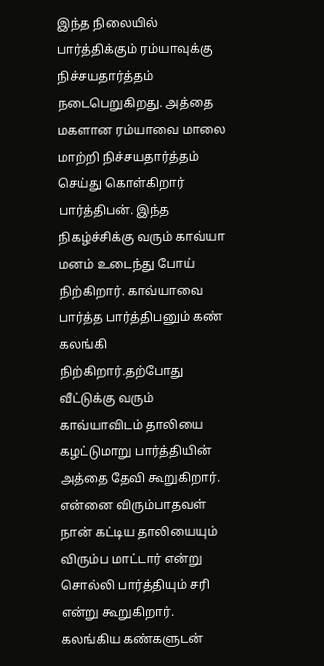இந்த நிலையில் பார்த்திக்கும் ரம்யாவுக்கு நிச்சயதார்த்தம் நடைபெறுகிறது. அத்தை மகளான ரம்யாவை மாலை மாற்றி நிச்சயதார்த்தம் செய்து கொள்கிறார் பார்த்திபன். இந்த நிகழ்ச்சிக்கு வரும் காவ்யா மனம் உடைந்து போய் நிற்கிறார். காவ்யாவை பார்த்த பார்த்திபனும் கண் கலங்கி நிற்கிறார்.தற்போது வீட்டுக்கு வரும் காவ்யாவிடம் தாலியை கழட்டுமாறு பார்த்தியின் அத்தை தேவி கூறுகிறார். என்னை விரும்பாதவள் நான் கட்டிய தாலியையும் விரும்ப மாட்டார் என்று சொல்லி பார்த்தியும் சரி என்று கூறுகிறார். கலங்கிய கண்களுடன்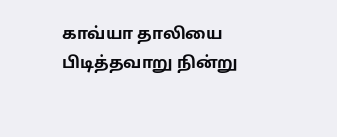காவ்யா தாலியை பிடித்தவாறு நின்று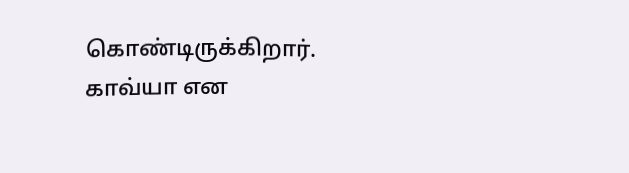கொண்டிருக்கிறார். காவ்யா என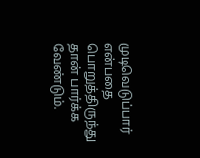முடிவெடுப்பார் என்பதை பொறுத்திருந்து தான் பார்க்க வேண்டும்.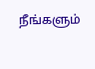நீங்களும்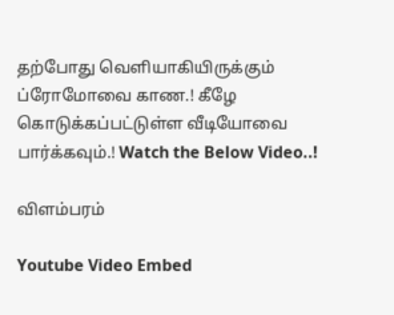தற்போது வெளியாகியிருக்கும் ப்ரோமோவை காண.! கீழே கொடுக்கப்பட்டுள்ள வீடியோவை பார்க்கவும்.! Watch the Below Video..!

விளம்பரம்

Youtube Video Embed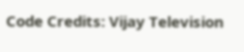Code Credits: Vijay Television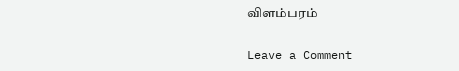விளம்பரம்

Leave a Comment